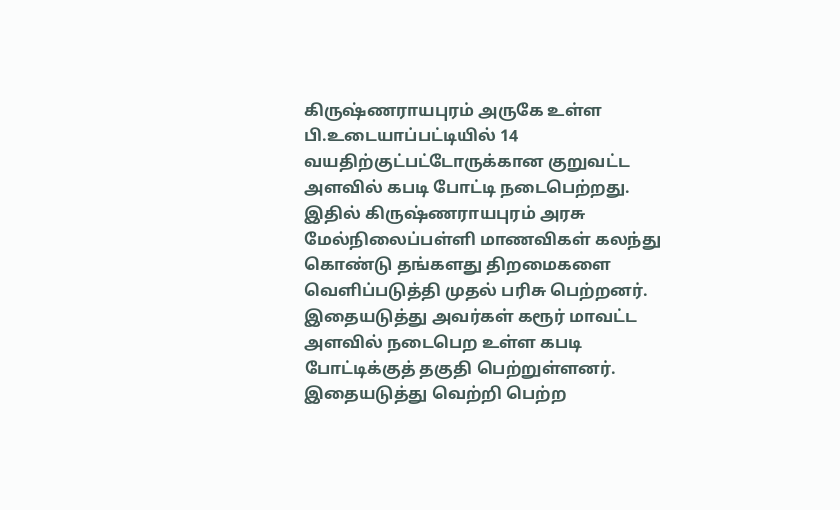கிருஷ்ணராயபுரம் அருகே உள்ள பி.உடையாப்பட்டியில் 14 வயதிற்குட்பட்டோருக்கான குறுவட்ட அளவில் கபடி போட்டி நடைபெற்றது. இதில் கிருஷ்ணராயபுரம் அரசு மேல்நிலைப்பள்ளி மாணவிகள் கலந்து கொண்டு தங்களது திறமைகளை வெளிப்படுத்தி முதல் பரிசு பெற்றனர். இதையடுத்து அவர்கள் கரூர் மாவட்ட அளவில் நடைபெற உள்ள கபடி போட்டிக்குத் தகுதி பெற்றுள்ளனர். இதையடுத்து வெற்றி பெற்ற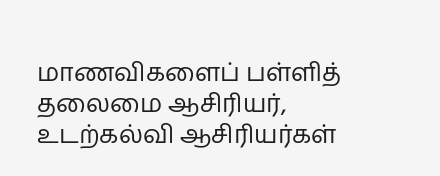மாணவிகளைப் பள்ளித் தலைமை ஆசிரியர், உடற்கல்வி ஆசிரியர்கள்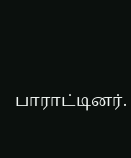பாராட்டினர்.